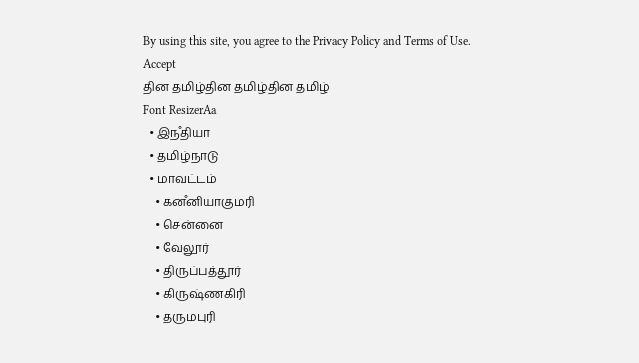By using this site, you agree to the Privacy Policy and Terms of Use.
Accept
தின தமிழ்தின தமிழ்தின தமிழ்
Font ResizerAa
  • இநஂதியா
  • தமிழ்நாடு
  • மாவட்டம்
    • கனஂனியாகுமரி
    • சென்னை
    • வேலூர்
    • திருப்பத்தூர்
    • கிருஷ்ணகிரி
    • தருமபுரி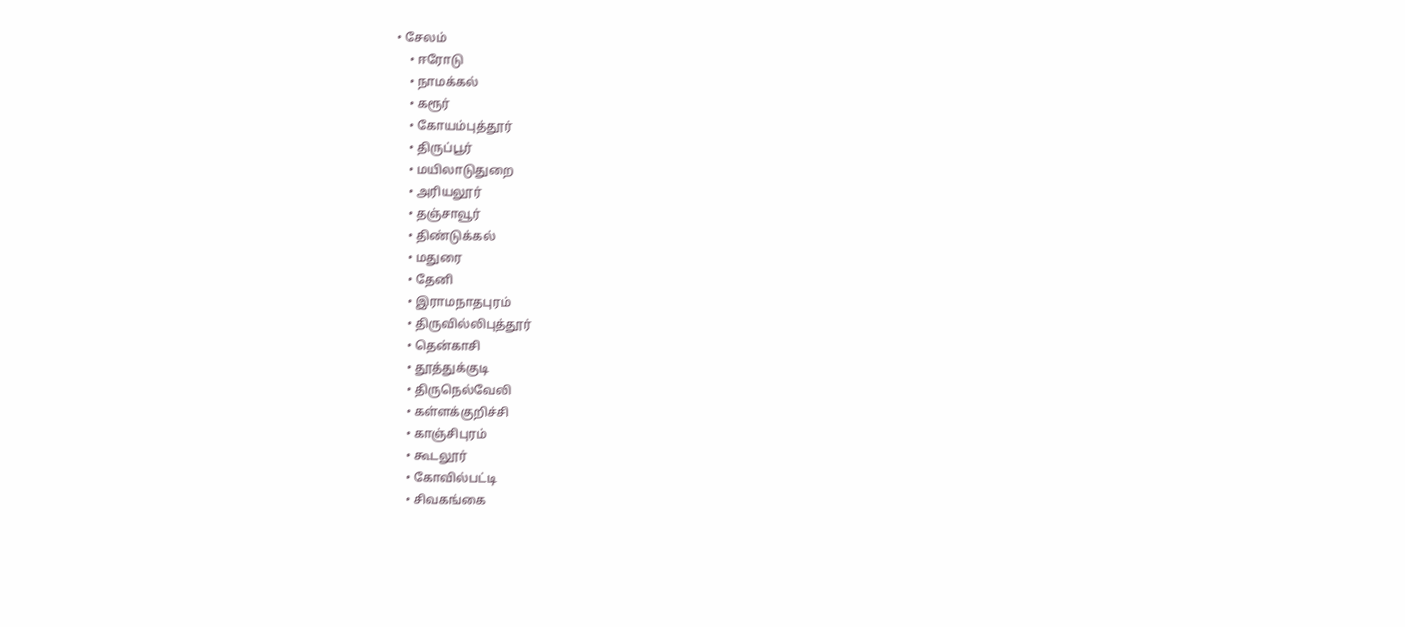• சேலம்
    • ஈரோடு
    • நாமக்கல்
    • கரூர்
    • கோயம்புத்தூர்
    • திருப்பூர்
    • மயிலாடுதுறை
    • அரியலூர்
    • தஞ்சாவூர்
    • திண்டுக்கல்
    • மதுரை
    • தேனி
    • இராமநாதபுரம்
    • திருவில்லிபுத்தூர்
    • தென்காசி
    • தூத்துக்குடி
    • திருநெல்வேலி
    • கள்ளக்குறிச்சி
    • காஞ்சிபுரம்
    • கூடலூர்
    • கோவில்பட்டி
    • சிவகங்கை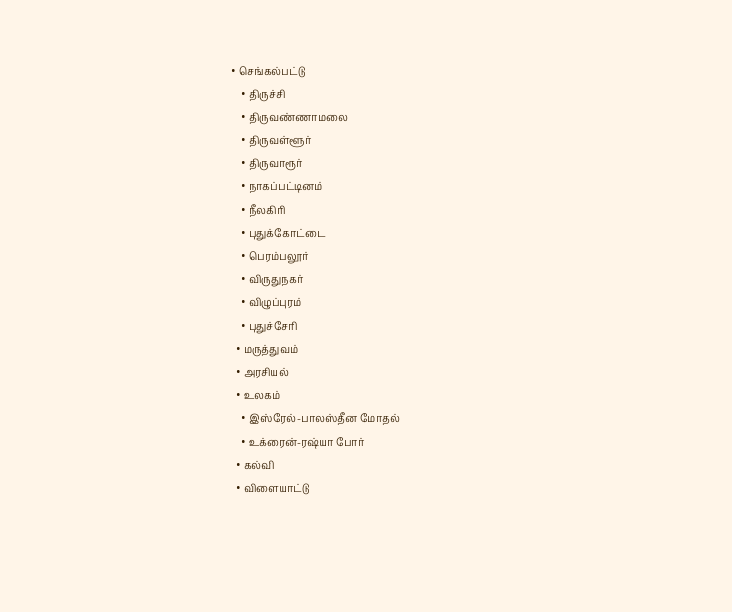• செங்கல்பட்டு
    • திருச்சி
    • திருவண்ணாமலை
    • திருவள்ளூர்
    • திருவாரூர்
    • நாகப்பட்டினம்
    • நீலகிரி
    • புதுக்கோட்டை
    • பெரம்பலூர்
    • விருதுநகர்
    • விழுப்புரம்
    • புதுச்சேரி
  • மருத்துவம்
  • அரசியல்
  • உலகம்
    • இஸ்ரேல்-பாலஸ்தீன மோதல்
    • உக்ரைன்-ரஷ்யா போர்
  • கல்வி
  • விளையாட்டு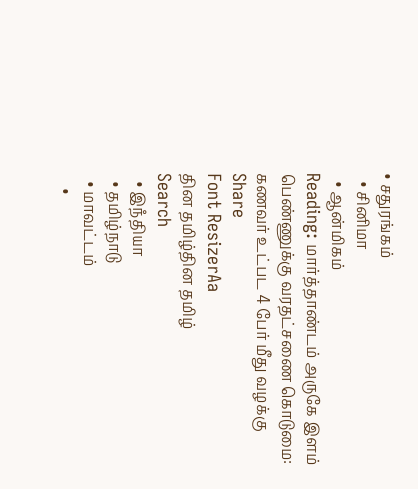• சதுரங்கம்
  • சினிமா
  • ஆன்மிகம்
Reading: மார்த்தாண்டம் அருகே இளம் பெண்ணுக்கு வரதட்சணை கொடுமை: கணவர் உட்பட 4 பேர் மீது வழக்கு
Share
Font ResizerAa
தின தமிழ்தின தமிழ்
Search
  • இநஂதியா
  • தமிழ்நாடு
  • மாவட்டம்
    •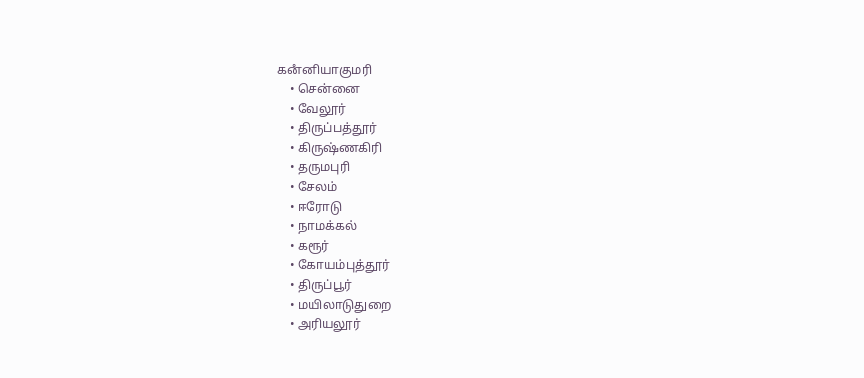கனஂனியாகுமரி
    • சென்னை
    • வேலூர்
    • திருப்பத்தூர்
    • கிருஷ்ணகிரி
    • தருமபுரி
    • சேலம்
    • ஈரோடு
    • நாமக்கல்
    • கரூர்
    • கோயம்புத்தூர்
    • திருப்பூர்
    • மயிலாடுதுறை
    • அரியலூர்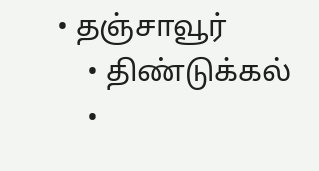• தஞ்சாவூர்
    • திண்டுக்கல்
    •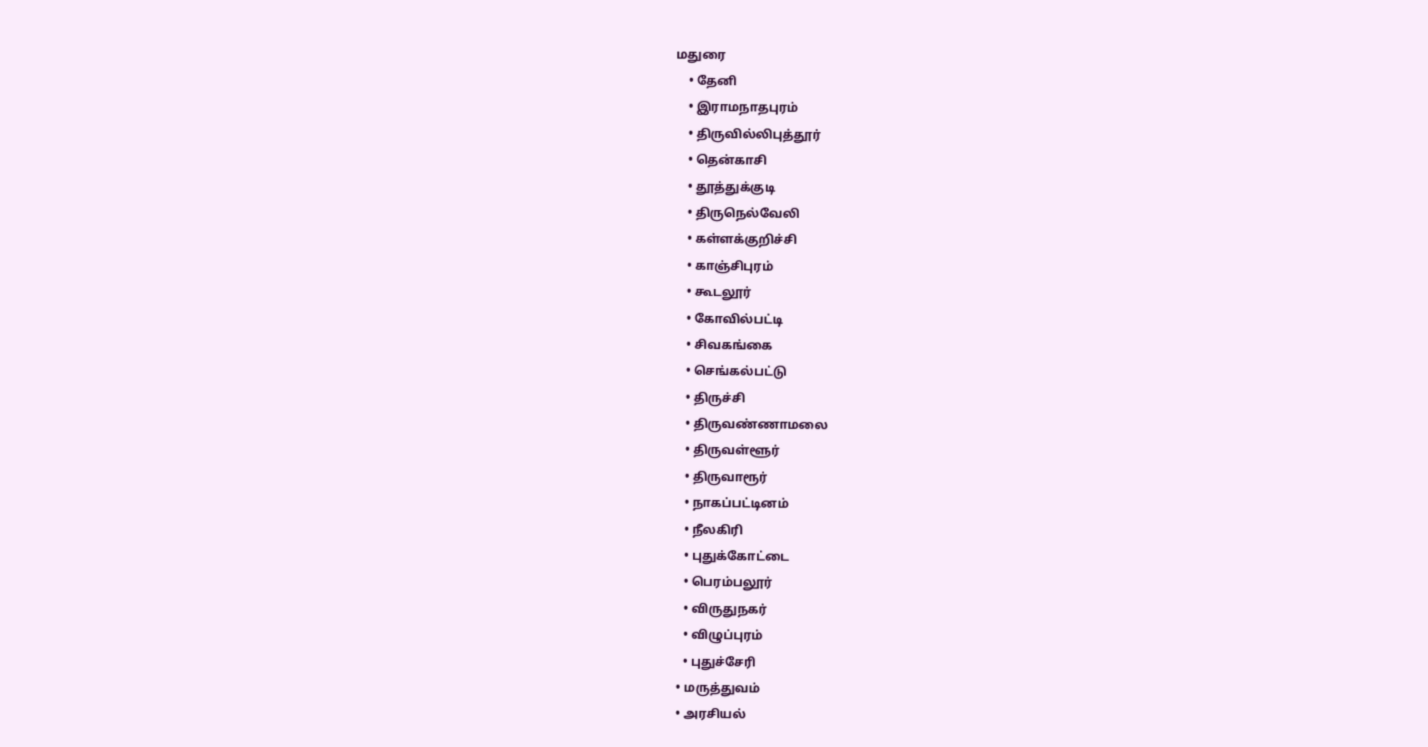மதுரை
    • தேனி
    • இராமநாதபுரம்
    • திருவில்லிபுத்தூர்
    • தென்காசி
    • தூத்துக்குடி
    • திருநெல்வேலி
    • கள்ளக்குறிச்சி
    • காஞ்சிபுரம்
    • கூடலூர்
    • கோவில்பட்டி
    • சிவகங்கை
    • செங்கல்பட்டு
    • திருச்சி
    • திருவண்ணாமலை
    • திருவள்ளூர்
    • திருவாரூர்
    • நாகப்பட்டினம்
    • நீலகிரி
    • புதுக்கோட்டை
    • பெரம்பலூர்
    • விருதுநகர்
    • விழுப்புரம்
    • புதுச்சேரி
  • மருத்துவம்
  • அரசியல்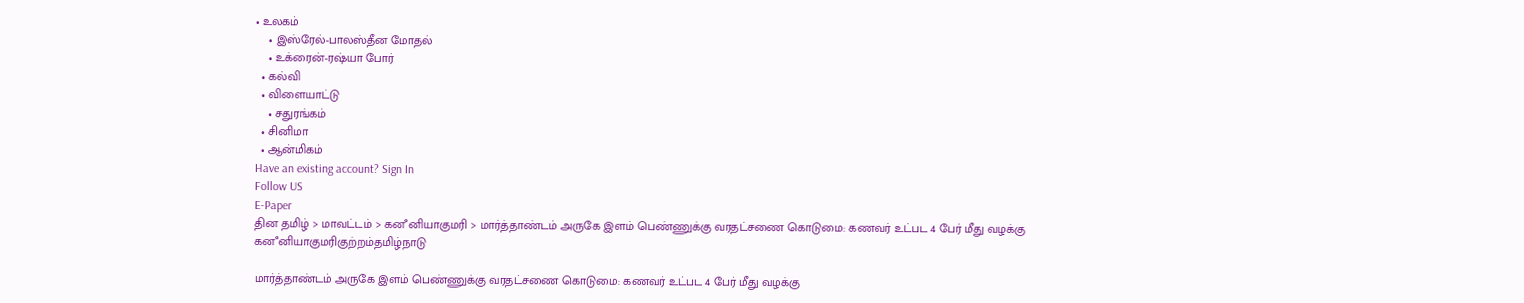• உலகம்
    • இஸ்ரேல்-பாலஸ்தீன மோதல்
    • உக்ரைன்-ரஷ்யா போர்
  • கல்வி
  • விளையாட்டு
    • சதுரங்கம்
  • சினிமா
  • ஆன்மிகம்
Have an existing account? Sign In
Follow US
E-Paper
தின தமிழ் > மாவட்டம் > கனஂனியாகுமரி > மார்த்தாண்டம் அருகே இளம் பெண்ணுக்கு வரதட்சணை கொடுமை: கணவர் உட்பட 4 பேர் மீது வழக்கு
கனஂனியாகுமரிகுற்றம்தமிழ்நாடு

மார்த்தாண்டம் அருகே இளம் பெண்ணுக்கு வரதட்சணை கொடுமை: கணவர் உட்பட 4 பேர் மீது வழக்கு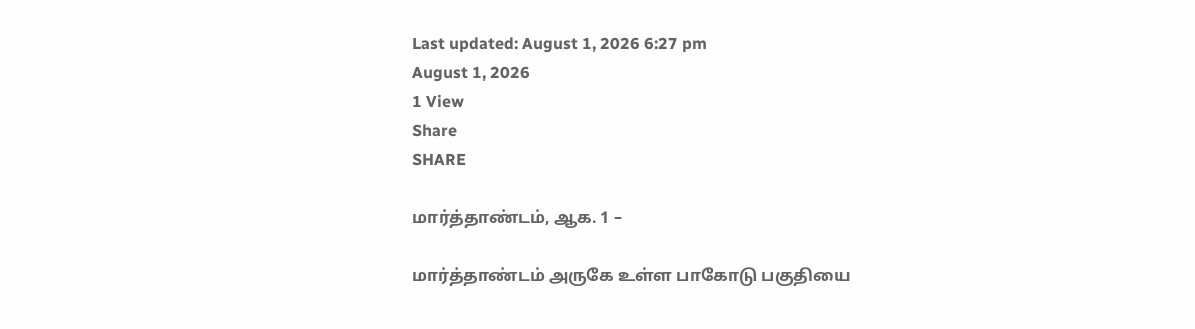Last updated: August 1, 2026 6:27 pm
August 1, 2026
1 View
Share
SHARE

மார்த்தாண்டம், ஆக. 1 –

மார்த்தாண்டம் அருகே உள்ள பாகோடு பகுதியை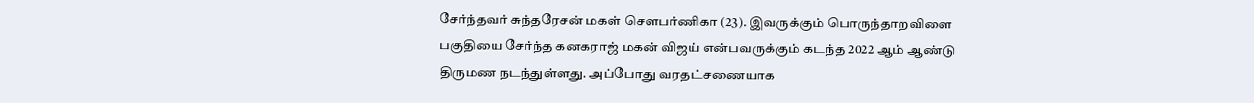சேர்ந்தவர் சுந்தரேசன் மகள் சௌபர்ணிகா (23). இவருக்கும் பொருந்தாறவிளை பகுதியை சேர்ந்த கனகராஜ் மகன் விஜய் என்பவருக்கும் கடந்த 2022 ஆம் ஆண்டு திருமண நடந்துள்ளது. அப்போது வரதட்சணையாக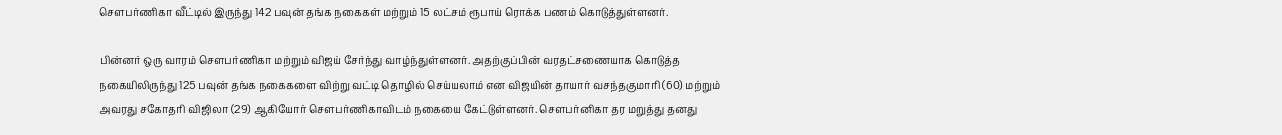சௌபர்ணிகா வீட்டில் இருந்து 142 பவுன் தங்க நகைகள் மற்றும் 15 லட்சம் ரூபாய் ரொக்க பணம் கொடுத்துள்ளனர்.

பின்னர் ஒரு வாரம் செளபர்ணிகா மற்றும் விஜய் சேர்ந்து வாழ்ந்துள்ளனர். அதற்குப்பின் வரதட்சணையாக கொடுத்த நகையிலிருந்து 125 பவுன் தங்க நகைகளை விற்று வட்டி தொழில் செய்யலாம் என விஜயின் தாயார் வசந்தகுமாரி (60) மற்றும் அவரது சகோதரி விஜிலா (29) ஆகியோர் சௌபர்ணிகாவிடம் நகையை கேட்டுள்ளனர். சௌபர்னிகா தர மறுத்து தனது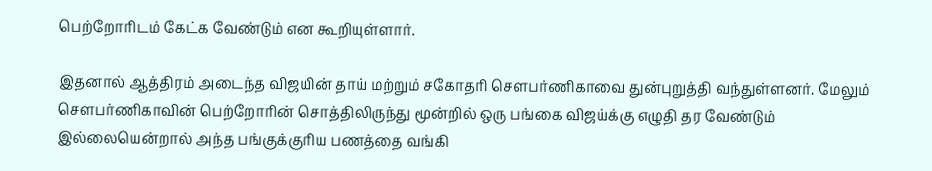பெற்றோரிடம் கேட்க வேண்டும் என கூறியுள்ளார்.

இதனால் ஆத்திரம் அடைந்த விஜயின் தாய் மற்றும் சகோதரி சௌபர்ணிகாவை துன்புறுத்தி வந்துள்ளனர். மேலும் சௌபர்ணிகாவின் பெற்றோரின் சொத்திலிருந்து மூன்றில் ஒரு பங்கை விஜய்க்கு எழுதி தர வேண்டும் இல்லையென்றால் அந்த பங்குக்குரிய பணத்தை வங்கி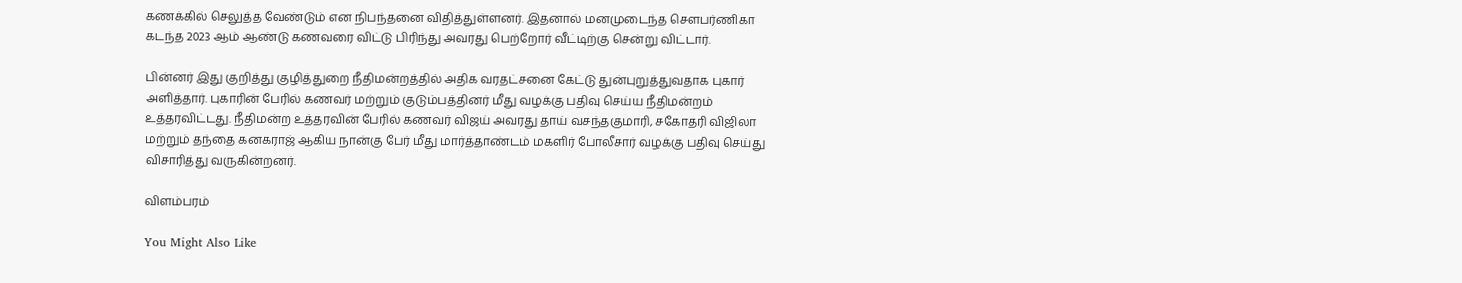கணக்கில் செலுத்த வேண்டும் என நிபந்தனை விதித்துள்ளனர். இதனால் மனமுடைந்த சௌபர்ணிகா கடந்த 2023 ஆம் ஆண்டு கணவரை விட்டு பிரிந்து அவரது பெற்றோர் வீட்டிற்கு சென்று விட்டார்.

பின்னர் இது குறித்து குழித்துறை நீதிமன்றத்தில் அதிக வரதட்சனை கேட்டு துன்புறுத்துவதாக புகார் அளித்தார். புகாரின் பேரில் கணவர் மற்றும் குடும்பத்தினர் மீது வழக்கு பதிவு செய்ய நீதிமன்றம் உத்தரவிட்டது. நீதிமன்ற உத்தரவின் பேரில் கணவர் விஜய் அவரது தாய் வசந்தகுமாரி, சகோதரி விஜிலா மற்றும் தந்தை கனகராஜ் ஆகிய நான்கு பேர் மீது மார்த்தாண்டம் மகளிர் போலீசார் வழக்கு பதிவு செய்து விசாரித்து வருகின்றனர்.

விளம்பரம்

You Might Also Like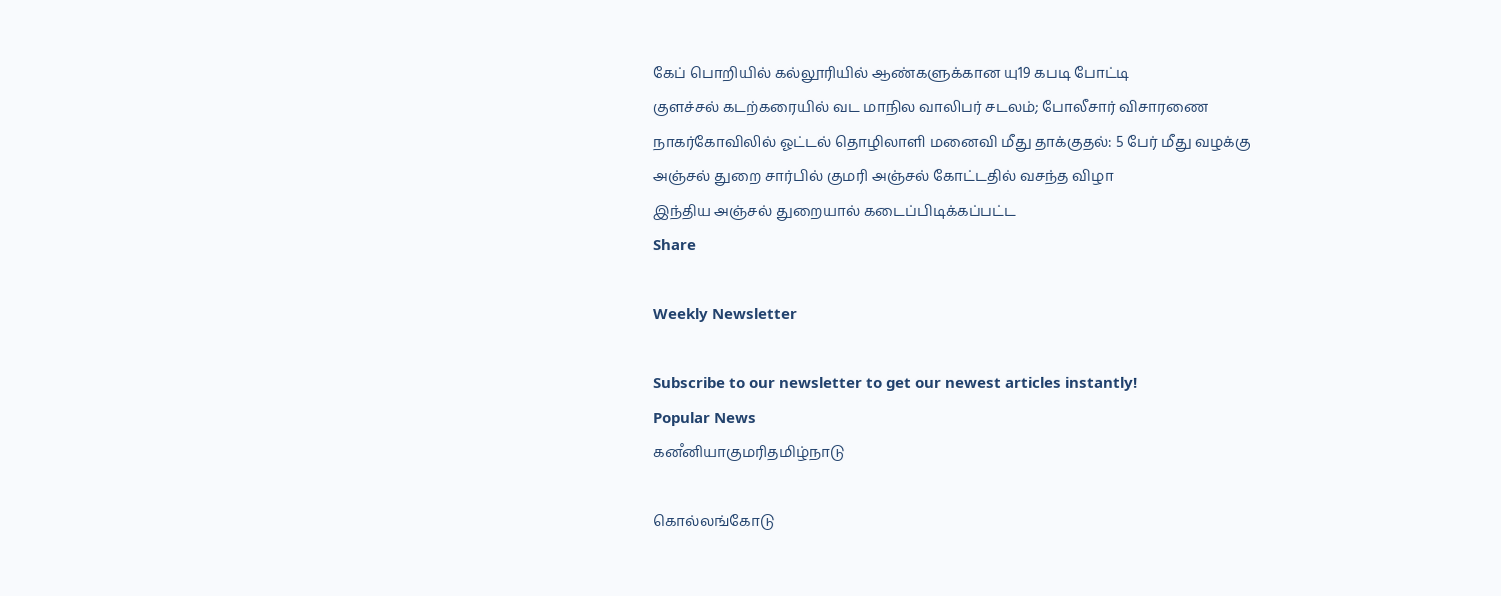கேப் பொறியில் கல்லூரியில் ஆண்களுக்கான யு19 கபடி போட்டி
குளச்சல் கடற்கரையில் வட மாநில வாலிபர் சடலம்; போலீசார் விசாரணை
நாகர்கோவிலில் ஓட்டல் தொழிலாளி மனைவி மீது தாக்குதல்: 5 பேர் மீது வழக்கு
அஞ்சல் துறை சார்பில் குமரி அஞ்சல் கோட்டதில் வசந்த விழா
இந்திய அஞ்சல் துறையால் கடைப்பிடிக்கப்பட்ட
Share

Weekly Newsletter

Subscribe to our newsletter to get our newest articles instantly!
Popular News
கனஂனியாகுமரிதமிழ்நாடு

கொல்லங்கோடு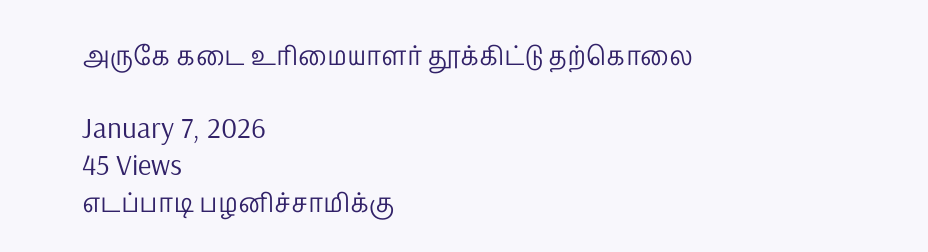அருகே கடை உரிமையாளர் தூக்கிட்டு தற்கொலை

January 7, 2026
45 Views
எடப்பாடி பழனிச்சாமிக்கு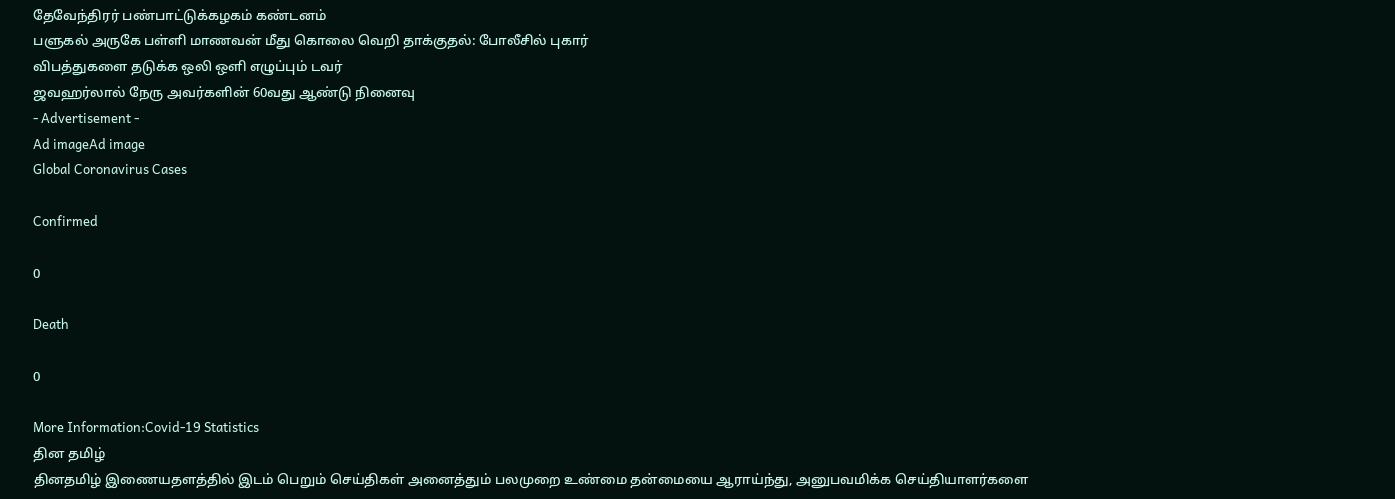தேவேந்திரர் பண்பாட்டுக்கழகம் கண்டனம்
பளுகல் அருகே பள்ளி மாணவன் மீது கொலை வெறி தாக்குதல்: போலீசில் புகார்
விபத்துகளை தடுக்க ஒலி ஒளி எழுப்பும் டவர்
ஜவஹர்லால் நேரு அவர்களின் 60வது ஆண்டு நினைவு
- Advertisement -
Ad imageAd image
Global Coronavirus Cases

Confirmed

0

Death

0

More Information:Covid-19 Statistics
தின தமிழ்
தினதமிழ் இணையதளத்தில் இடம் பெறும் செய்திகள் அனைத்தும் பலமுறை உண்மை தன்மையை ஆராய்ந்து, அனுபவமிக்க செய்தியாளர்களை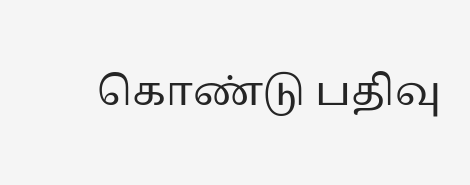கொண்டு பதிவு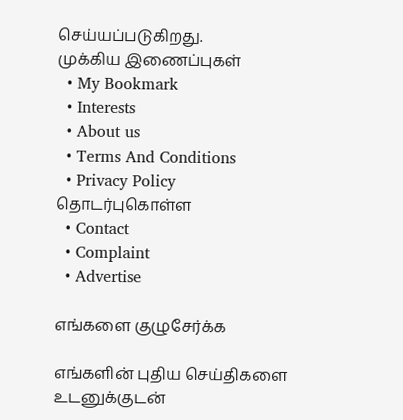செய்யப்படுகிறது.
முக்கிய இணைப்புகள்
  • My Bookmark
  • Interests
  • About us
  • Terms And Conditions
  • Privacy Policy
தொடர்புகொள்ள
  • Contact
  • Complaint
  • Advertise

எங்களை குழுசேர்க்க

எங்களின் புதிய செய்திகளை உடனுக்குடன்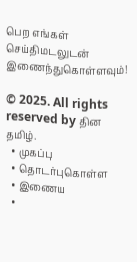பெற எங்கள் செய்திமடலுடன் இணைந்துகொள்ளவும்!

© 2025. All rights reserved by தின தமிழ்.
  • முகப்பு
  • தொடர்புகொள்ள
  • இணைய
  •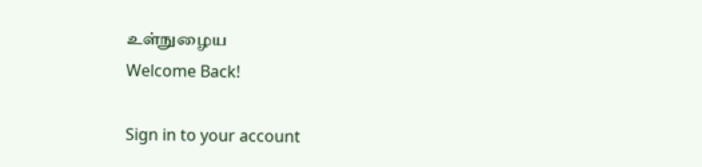உள்நுழைய
Welcome Back!

Sign in to your account